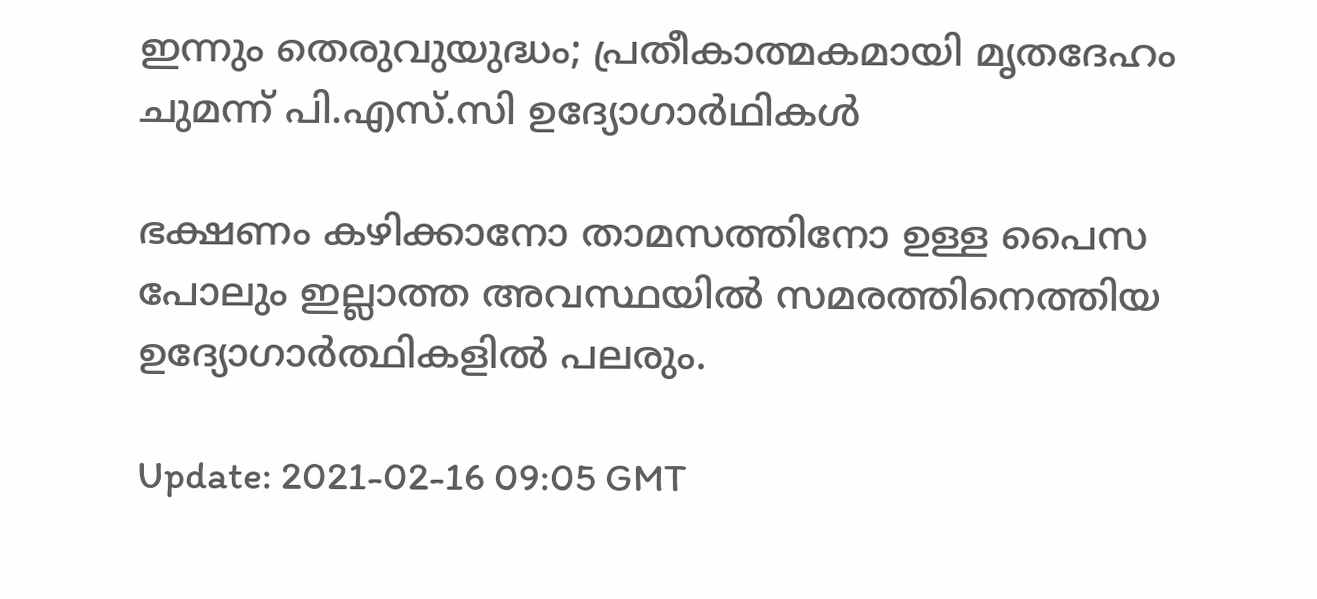ഇന്നും തെരുവുയുദ്ധം; പ്രതീകാത്മകമായി മൃതദേഹം ചുമന്ന് പി.എസ്‍.സി ഉദ്യോഗാർഥികൾ

ഭക്ഷണം കഴിക്കാനോ താമസത്തിനോ ഉള്ള പൈസ പോലും ഇല്ലാത്ത അവസ്ഥയില്‍ സമരത്തിനെത്തിയ ഉദ്യോഗാര്‍ത്ഥികളില്‍ പലരും.

Update: 2021-02-16 09:05 GMT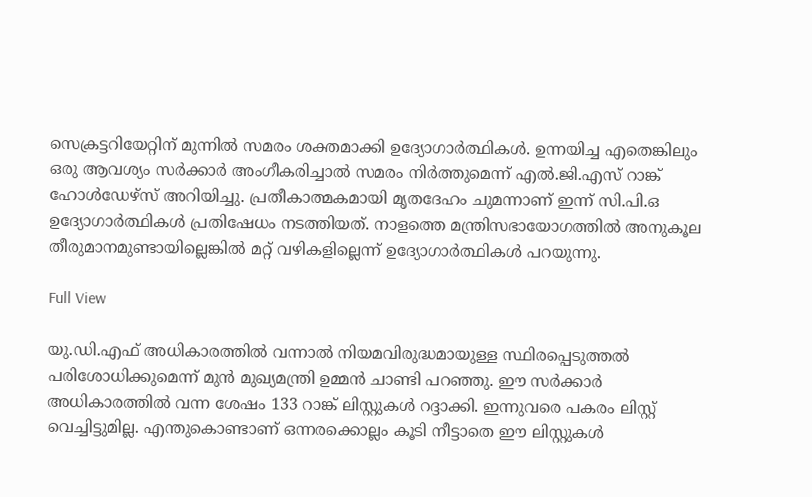സെക്രട്ടറിയേറ്റിന് മുന്നിൽ സമരം ശക്തമാക്കി ഉദ്യോഗാർത്ഥികൾ. ഉന്നയിച്ച എതെങ്കിലും ഒരു ആവശ്യം സർക്കാർ അംഗീകരിച്ചാൽ സമരം നിർത്തുമെന്ന് എൽ.ജി.എസ് റാങ്ക് ഹോൾഡേഴ്സ് അറിയിച്ചു. പ്രതീകാത്മകമായി മൃതദേഹം ചുമന്നാണ് ഇന്ന് സി.പി.ഒ ഉദ്യോഗാർത്ഥികൾ പ്രതിഷേധം നടത്തിയത്. നാളത്തെ മന്ത്രിസഭായോഗത്തിൽ അനുകൂല തീരുമാനമുണ്ടായില്ലെങ്കിൽ മറ്റ് വഴികളില്ലെന്ന് ഉദ്യോഗാർത്ഥികൾ പറയുന്നു.

Full View

യു.ഡി.എഫ് അധികാരത്തിൽ വന്നാൽ നിയമവിരുദ്ധമായുള്ള സ്ഥിരപ്പെടുത്തൽ പരിശോധിക്കുമെന്ന് മുൻ മുഖ്യമന്ത്രി ഉമ്മൻ ചാണ്ടി പറഞ്ഞു. ഈ സർക്കാർ അധികാരത്തിൽ വന്ന ശേഷം 133 റാങ്ക് ലിസ്റ്റുകൾ റദ്ദാക്കി. ഇന്നുവരെ പകരം ലിസ്റ്റ് വെച്ചിട്ടുമില്ല. എന്തുകൊണ്ടാണ് ഒന്നരക്കൊല്ലം കൂടി നീട്ടാതെ ഈ ലിസ്റ്റുകള്‍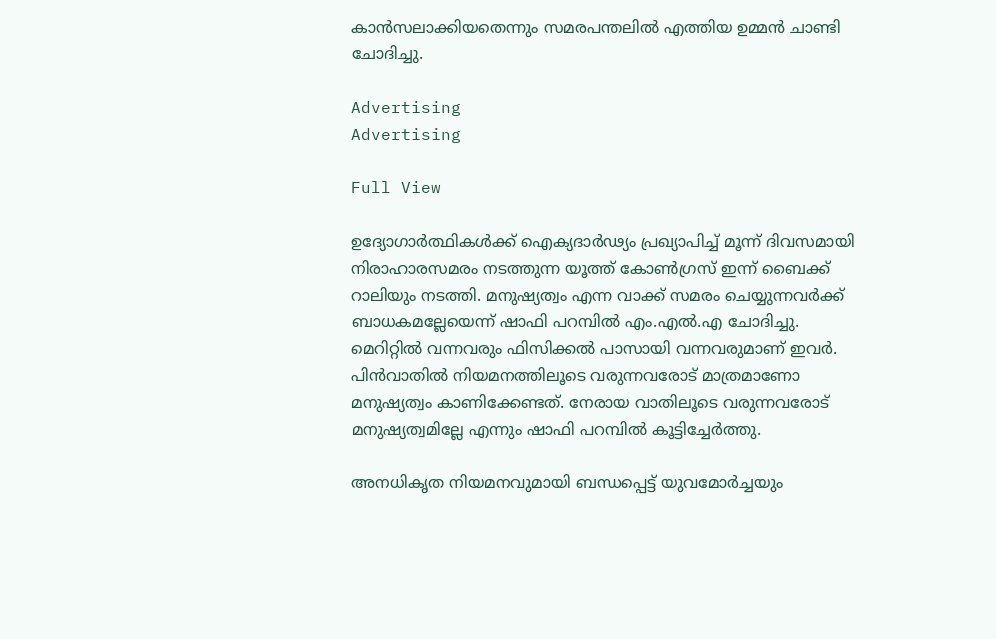കാന്‍സലാക്കിയതെന്നും സമരപന്തലിൽ എത്തിയ ഉമ്മൻ ചാണ്ടി ചോദിച്ചു.

Advertising
Advertising

Full View

ഉദ്യോഗാർത്ഥികൾക്ക് ഐക്യദാർഢ്യം പ്രഖ്യാപിച്ച് മൂന്ന് ദിവസമായി നിരാഹാരസമരം നടത്തുന്ന യൂത്ത് കോൺഗ്രസ് ഇന്ന് ബൈക്ക് റാലിയും നടത്തി. മനുഷ്യത്വം എന്ന വാക്ക് സമരം ചെയ്യുന്നവര്‍ക്ക് ബാധകമല്ലേയെന്ന് ഷാഫി പറമ്പില്‍ എം.എല്‍.എ ചോദിച്ചു. മെറിറ്റില്‍ വന്നവരും ഫിസിക്കല്‍ പാസായി വന്നവരുമാണ് ഇവര്‍. പിന്‍വാതില്‍ നിയമനത്തിലൂടെ വരുന്നവരോട് മാത്രമാണോ മനുഷ്യത്വം കാണിക്കേണ്ടത്. നേരായ വാതിലൂടെ വരുന്നവരോട് മനുഷ്യത്വമില്ലേ എന്നും ഷാഫി പറമ്പിൽ കൂട്ടിച്ചേര്‍ത്തു.

അനധികൃത നിയമനവുമായി ബന്ധപ്പെട്ട് യുവമോർച്ചയും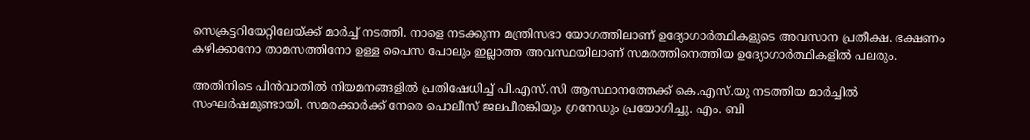സെക്രട്ടറിയേറ്റിലേയ്ക്ക് മാ‍ര്‍ച്ച് നടത്തി. നാളെ നടക്കുന്ന മന്ത്രിസഭാ യോഗത്തിലാണ് ഉദ്യോഗാര്‍ത്ഥികളുടെ അവസാന പ്രതീക്ഷ. ഭക്ഷണം കഴിക്കാനോ താമസത്തിനോ ഉള്ള പൈസ പോലും ഇല്ലാത്ത അവസ്ഥയിലാണ് സമരത്തിനെത്തിയ ഉദ്യോഗാര്‍ത്ഥികളില്‍ പലരും.

അതിനിടെ പിൻവാതിൽ നിയമനങ്ങളിൽ പ്രതിഷേധിച്ച് പി.എസ്.സി ആസ്ഥാനത്തേക്ക് കെ.എസ്‍.യു നടത്തിയ മാർച്ചിൽ സംഘർഷമുണ്ടായി. സമരക്കാർക്ക് നേരെ പൊലീസ് ജലപീരങ്കിയും ഗ്രനേഡും പ്രയോഗിച്ചു. എം. ബി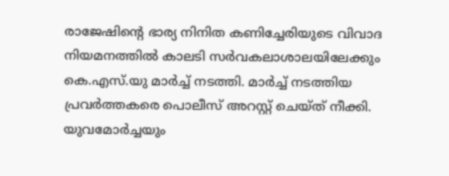രാജേഷിന്‍റെ ഭാര്യ നിനിത കണിച്ചേരിയുടെ വിവാദ നിയമനത്തിൽ കാലടി സർവകലാശാലയിലേക്കും കെ.എസ്.യു മാർച്ച് നടത്തി. മാർച്ച് നടത്തിയ പ്രവർത്തകരെ പൊലീസ് അറസ്റ്റ് ചെയ്ത് നീക്കി. യുവമോർച്ചയും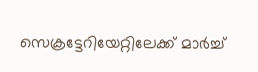സെക്രട്ടേറിയേറ്റിലേക്ക് മാർച്ച്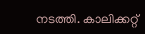നടത്തി. കാലിക്കറ്റ്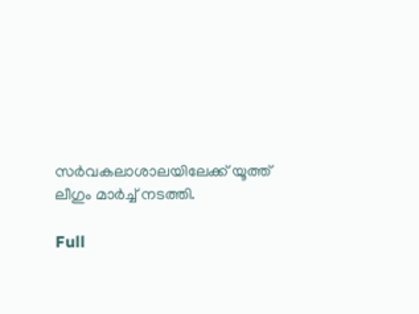സർവകലാശാലയിലേക്ക് യൂത്ത് ലീഗും മാർച്ച് നടത്തി.

Full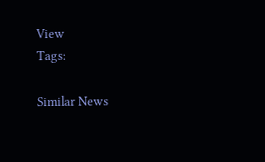View
Tags:

Similar News